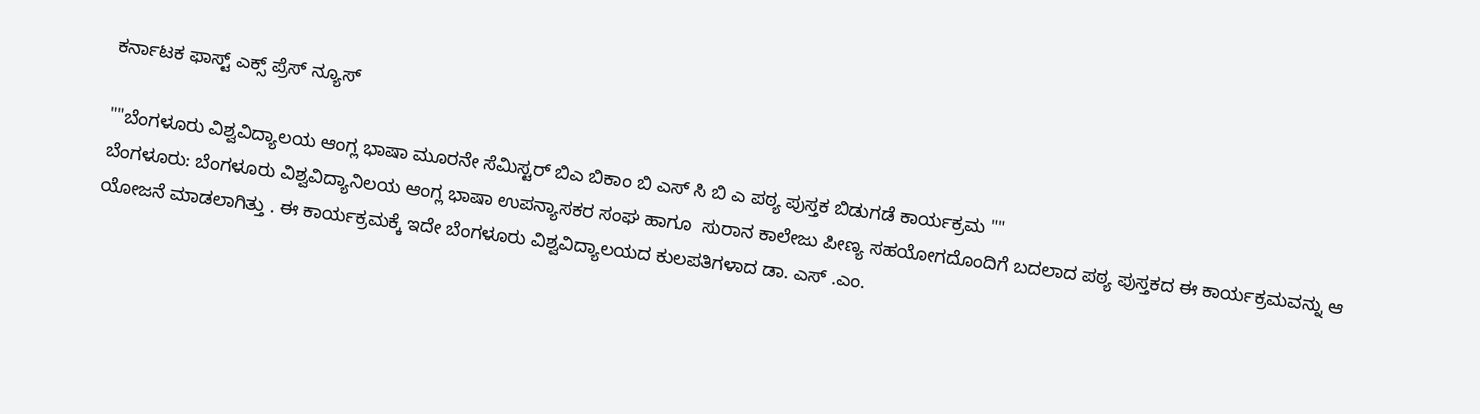ಕರ್ನಾಟಕ ಫಾಸ್ಟ್ ಎಕ್ಸ್ ಪ್ರೆಸ್ ನ್ಯೂಸ್

""ಬೆಂಗಳೂರು ವಿಶ್ವವಿದ್ಯಾಲಯ ಆಂಗ್ಲ ಭಾಷಾ ಮೂರನೇ ಸೆಮಿಸ್ಟರ್ ಬಿಎ ಬಿಕಾಂ ಬಿ ಎಸ್ ಸಿ ಬಿ ಎ ಪಠ್ಯ ಪುಸ್ತಕ ಬಿಡುಗಡೆ ಕಾರ್ಯಕ್ರಮ ""
ಬೆಂಗಳೂರು: ಬೆಂಗಳೂರು ವಿಶ್ವವಿದ್ಯಾನಿಲಯ ಆಂಗ್ಲ ಭಾಷಾ ಉಪನ್ಯಾಸಕರ ಸಂಘ ಹಾಗೂ  ಸುರಾನ ಕಾಲೇಜು ಪೀಣ್ಯ ಸಹಯೋಗದೊಂದಿಗೆ ಬದಲಾದ ಪಠ್ಯ ಪುಸ್ತಕದ ಈ ಕಾರ್ಯಕ್ರಮವನ್ನು ಆ ಯೋಜನೆ ಮಾಡಲಾಗಿತ್ತು . ಈ ಕಾರ್ಯಕ್ರಮಕ್ಕೆ ಇದೇ ಬೆಂಗಳೂರು ವಿಶ್ವವಿದ್ಯಾಲಯದ ಕುಲಪತಿಗಳಾದ ಡಾ. ಎಸ್ .ಎಂ.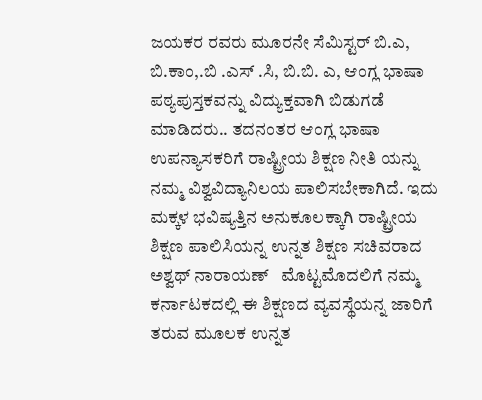ಜಯಕರ ರವರು ಮೂರನೇ ಸೆಮಿಸ್ಟರ್ ಬಿ.ಎ, ಬಿ.ಕಾಂ,.ಬಿ .ಎಸ್ .ಸಿ, ಬಿ.ಬಿ. ಎ, ಆಂಗ್ಲ ಭಾಷಾ ಪಠ್ಯಪುಸ್ತಕವನ್ನು ವಿದ್ಯುಕ್ತವಾಗಿ ಬಿಡುಗಡೆ ಮಾಡಿದರು.. ತದನಂತರ ಆಂಗ್ಲ ಭಾಷಾ ಉಪನ್ಯಾಸಕರಿಗೆ ರಾಷ್ಟ್ರೀಯ ಶಿಕ್ಷಣ ನೀತಿ ಯನ್ನು ನಮ್ಮ ವಿಶ್ವವಿದ್ಯಾನಿಲಯ ಪಾಲಿಸಬೇಕಾಗಿದೆ. ಇದು ಮಕ್ಕಳ ಭವಿಷ್ಯತ್ತಿನ ಅನುಕೂಲಕ್ಕಾಗಿ ರಾಷ್ಟ್ರೀಯ ಶಿಕ್ಷಣ ಪಾಲಿಸಿಯನ್ನ ಉನ್ನತ ಶಿಕ್ಷಣ ಸಚಿವರಾದ ಅಶ್ವಥ್ ನಾರಾಯಣ್   ಮೊಟ್ಟಮೊದಲಿಗೆ ನಮ್ಮ ಕರ್ನಾಟಕದಲ್ಲಿ ಈ ಶಿಕ್ಷಣದ ವ್ಯವಸ್ಥೆಯನ್ನ ಜಾರಿಗೆ ತರುವ ಮೂಲಕ ಉನ್ನತ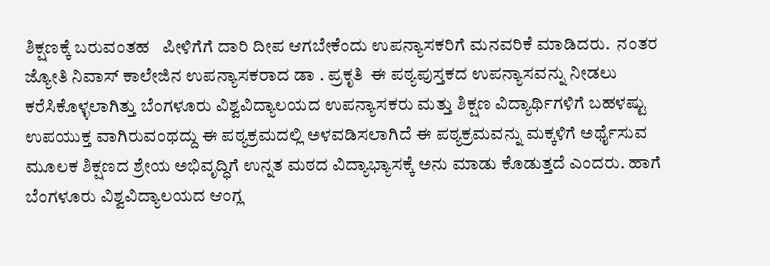ಶಿಕ್ಷಣಕ್ಕೆ ಬರುವಂತಹ   ಪೀಳಿಗೆಗೆ ದಾರಿ ದೀಪ ಆಗಬೇಕೆಂದು ಉಪನ್ಯಾಸಕರಿಗೆ ಮನವರಿಕೆ ಮಾಡಿದರು.  ನಂತರ ಜ್ಯೋತಿ ನಿವಾಸ್ ಕಾಲೇಜಿನ ಉಪನ್ಯಾಸಕರಾದ ಡಾ . ಪ್ರಕೃತಿ  ಈ ಪಠ್ಯಪುಸ್ತಕದ ಉಪನ್ಯಾಸವನ್ನು ನೀಡಲು ಕರೆಸಿಕೊಳ್ಳಲಾಗಿತ್ತು ಬೆಂಗಳೂರು ವಿಶ್ವವಿದ್ಯಾಲಯದ ಉಪನ್ಯಾಸಕರು ಮತ್ತು ಶಿಕ್ಷಣ ವಿದ್ಯಾರ್ಥಿಗಳಿಗೆ ಬಹಳಷ್ಟು ಉಪಯುಕ್ತ ವಾಗಿರುವಂಥದ್ದು ಈ ಪಠ್ಯಕ್ರಮದಲ್ಲಿ ಅಳವಡಿಸಲಾಗಿದೆ ಈ ಪಠ್ಯಕ್ರಮವನ್ನು ಮಕ್ಕಳಿಗೆ ಅರ್ಥೈಸುವ ಮೂಲಕ ಶಿಕ್ಷಣದ ಶ್ರೇಯ ಅಭಿವೃದ್ಧಿಗೆ ಉನ್ನತ ಮಠದ ವಿದ್ಯಾಭ್ಯಾಸಕ್ಕೆ ಅನು ಮಾಡು ಕೊಡುತ್ತದೆ ಎಂದರು. ಹಾಗೆ ಬೆಂಗಳೂರು ವಿಶ್ವವಿದ್ಯಾಲಯದ ಆಂಗ್ಲ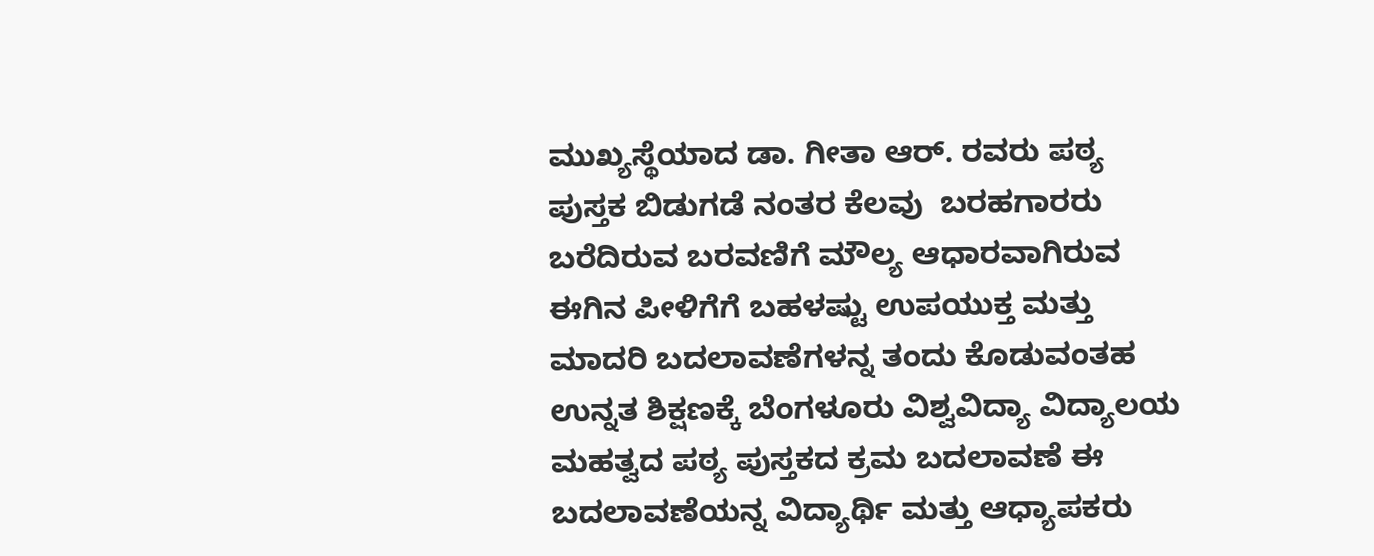ಮುಖ್ಯಸ್ಥೆಯಾದ ಡಾ. ಗೀತಾ ಆರ್. ರವರು ಪಠ್ಯ ಪುಸ್ತಕ ಬಿಡುಗಡೆ ನಂತರ ಕೆಲವು  ಬರಹಗಾರರು ಬರೆದಿರುವ ಬರವಣಿಗೆ ಮೌಲ್ಯ ಆಧಾರವಾಗಿರುವ ಈಗಿನ ಪೀಳಿಗೆಗೆ ಬಹಳಷ್ಟು ಉಪಯುಕ್ತ ಮತ್ತು ಮಾದರಿ ಬದಲಾವಣೆಗಳನ್ನ ತಂದು ಕೊಡುವಂತಹ ಉನ್ನತ ಶಿಕ್ಷಣಕ್ಕೆ ಬೆಂಗಳೂರು ವಿಶ್ವವಿದ್ಯಾ ವಿದ್ಯಾಲಯ ಮಹತ್ವದ ಪಠ್ಯ ಪುಸ್ತಕದ ಕ್ರಮ ಬದಲಾವಣೆ ಈ ಬದಲಾವಣೆಯನ್ನ ವಿದ್ಯಾರ್ಥಿ ಮತ್ತು ಆಧ್ಯಾಪಕರು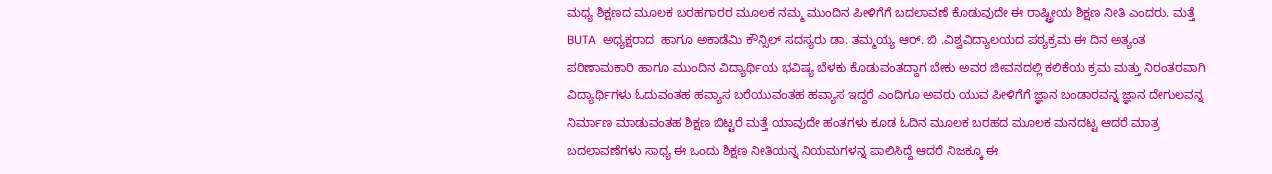ಮಧ್ಯ ಶಿಕ್ಷಣದ ಮೂಲಕ ಬರಹಗಾರರ ಮೂಲಕ ನಮ್ಮ ಮುಂದಿನ ಪೀಳಿಗೆಗೆ ಬದಲಾವಣೆ ಕೊಡುವುದೇ ಈ ರಾಷ್ಟ್ರೀಯ ಶಿಕ್ಷಣ ನೀತಿ ಎಂದರು. ಮತ್ತೆ BUTA  ಅಧ್ಯಕ್ಷರಾದ  ಹಾಗೂ ಅಕಾಡೆಮಿ ಕೌನ್ಸಿಲ್ ಸದಸ್ಯರು ಡಾ. ತಮ್ಮಯ್ಯ ಆರ್. ಬಿ .ವಿಶ್ವವಿದ್ಯಾಲಯದ ಪಠ್ಯಕ್ರಮ ಈ ದಿನ ಅತ್ಯಂತ ಪರಿಣಾಮಕಾರಿ ಹಾಗೂ ಮುಂದಿನ ವಿದ್ಯಾರ್ಥಿಯ ಭವಿಷ್ಯ ಬೆಳಕು ಕೊಡುವಂತದ್ದಾಗ ಬೇಕು ಅವರ ಜೀವನದಲ್ಲಿ ಕಲಿಕೆಯ ಕ್ರಮ ಮತ್ತು ನಿರಂತರವಾಗಿ ವಿದ್ಯಾರ್ಥಿಗಳು ಓದುವಂತಹ ಹವ್ಯಾಸ ಬರೆಯುವಂತಹ ಹವ್ಯಾಸ ಇದ್ದರೆ ಎಂದಿಗೂ ಅವರು ಯುವ ಪೀಳಿಗೆಗೆ ಜ್ಞಾನ ಬಂಡಾರವನ್ನ ಜ್ಞಾನ ದೇಗುಲವನ್ನ ನಿರ್ಮಾಣ ಮಾಡುವಂತಹ ಶಿಕ್ಷಣ ಬಿಟ್ಟರೆ ಮತ್ತೆ ಯಾವುದೇ ಹಂತಗಳು ಕೂಡ ಓದಿನ ಮೂಲಕ ಬರಹದ ಮೂಲಕ ಮನದಟ್ಟ ಆದರೆ ಮಾತ್ರ ಬದಲಾವಣೆಗಳು ಸಾಧ್ಯ ಈ ಒಂದು ಶಿಕ್ಷಣ ನೀತಿಯನ್ನ ನಿಯಮಗಳನ್ನ ಪಾಲಿಸಿದ್ದೆ ಆದರೆ ನಿಜಕ್ಕೂ ಈ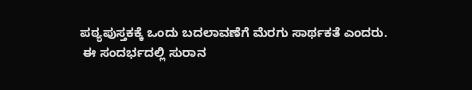ಪಠ್ಯಪುಸ್ತಕಕ್ಕೆ ಒಂದು ಬದಲಾವಣೆಗೆ ಮೆರಗು ಸಾರ್ಥಕತೆ ಎಂದರು.
 ಈ ಸಂದರ್ಭದಲ್ಲಿ ಸುರಾನ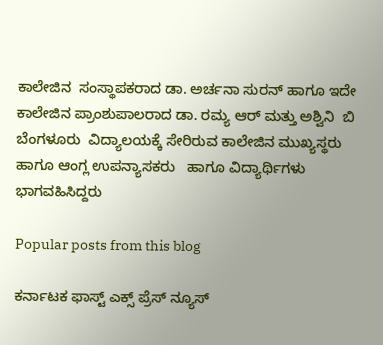ಕಾಲೇಜಿನ  ಸಂಸ್ಥಾಪಕರಾದ ಡಾ. ಅರ್ಚನಾ ಸುರನ್ ಹಾಗೂ ಇದೇ ಕಾಲೇಜಿನ ಪ್ರಾಂಶುಪಾಲರಾದ ಡಾ. ರಮ್ಯ ಆರ್ ಮತ್ತು ಅಶ್ವಿನಿ  ಬಿ ಬೆಂಗಳೂರು  ವಿದ್ಯಾಲಯಕ್ಕೆ ಸೇರಿರುವ ಕಾಲೇಜಿನ ಮುಖ್ಯಸ್ಥರು ಹಾಗೂ ಆಂಗ್ಲ ಉಪನ್ಯಾಸಕರು   ಹಾಗೂ ವಿದ್ಯಾರ್ಥಿಗಳು ಭಾಗವಹಿಸಿದ್ದರು

Popular posts from this blog

ಕರ್ನಾಟಕ ಫಾಸ್ಟ್ ಎಕ್ಸ್ ಪ್ರೆಸ್ ನ್ಯೂಸ್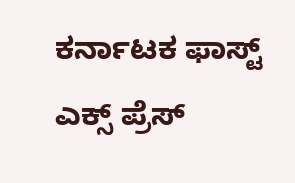ಕರ್ನಾಟಕ ಫಾಸ್ಟ್ ಎಕ್ಸ್ ಪ್ರೆಸ್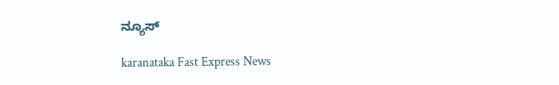ನ್ಯೂಸ್

karanataka Fast Express News